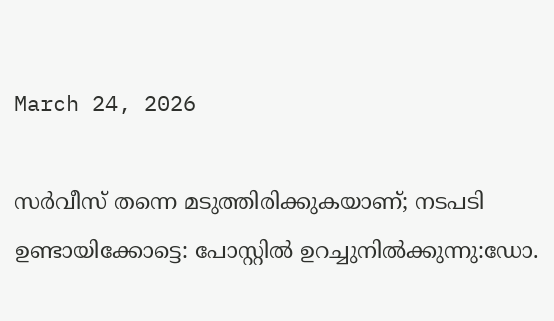March 24, 2026

സര്‍വീസ് തന്നെ മടുത്തിരിക്കുകയാണ്; നടപടി ഉണ്ടായിക്കോട്ടെ: പോസ്റ്റില്‍ ഉറച്ചുനില്‍ക്കുന്നു:ഡോ.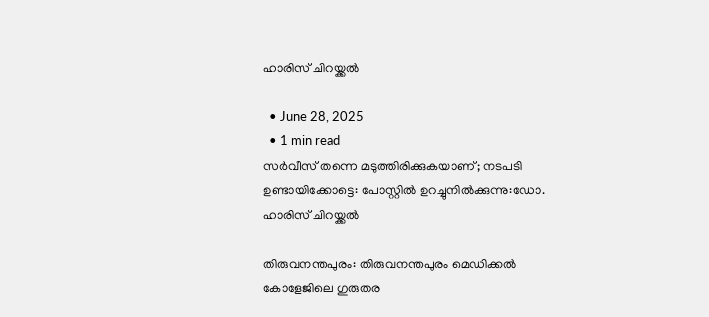ഹാരിസ് ചിറയ്ക്കൽ

  • June 28, 2025
  • 1 min read
സര്‍വീസ് തന്നെ മടുത്തിരിക്കുകയാണ്; നടപടി ഉണ്ടായിക്കോട്ടെ: പോസ്റ്റില്‍ ഉറച്ചുനില്‍ക്കുന്നു:ഡോ. ഹാരിസ് ചിറയ്ക്കൽ

തിരുവനന്തപുരം: തിരുവനന്തപുരം മെഡിക്കല്‍ കോളേജിലെ ഗുരുതര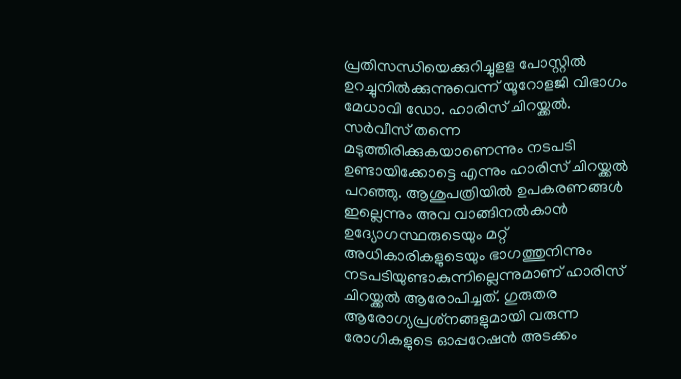പ്രതിസന്ധിയെക്കുറിച്ചുളള പോസ്റ്റില്‍ ഉറച്ചുനില്‍ക്കുന്നുവെന്ന് യൂറോളജി വിഭാഗം മേധാവി ഡോ. ഹാരിസ് ചിറയ്ക്കല്‍. സര്‍വീസ് തന്നെ മടുത്തിരിക്കുകയാണെന്നും നടപടി ഉണ്ടായിക്കോട്ടെ എന്നും ഹാരിസ് ചിറയ്ക്കല്‍ പറഞ്ഞു. ആശുപത്രിയില്‍ ഉപകരണങ്ങള്‍ ഇല്ലെന്നും അവ വാങ്ങിനല്‍കാന്‍ ഉദ്യോഗസ്ഥരുടെയും മറ്റ് അധികാരികളുടെയും ഭാഗത്തുനിന്നും നടപടിയുണ്ടാകുന്നില്ലെന്നുമാണ് ഹാരിസ് ചിറയ്ക്കല്‍ ആരോപിച്ചത്. ഗുരുതര ആരോഗ്യപ്രശ്‌നങ്ങളുമായി വരുന്ന രോഗികളുടെ ഓപ്പറേഷന്‍ അടക്കം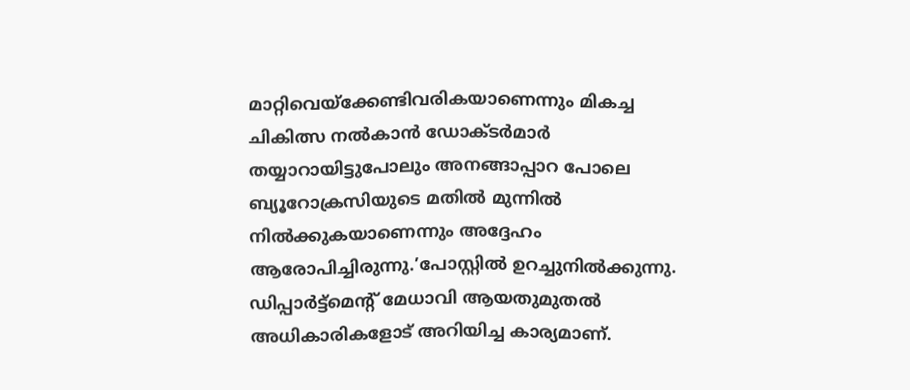മാറ്റിവെയ്‌ക്കേണ്ടിവരികയാണെന്നും മികച്ച ചികിത്സ നല്‍കാന്‍ ഡോക്ടര്‍മാര്‍ തയ്യാറായിട്ടുപോലും അനങ്ങാപ്പാറ പോലെ ബ്യൂറോക്രസിയുടെ മതില്‍ മുന്നില്‍ നില്‍ക്കുകയാണെന്നും അദ്ദേഹം ആരോപിച്ചിരുന്നു.’പോസ്റ്റില്‍ ഉറച്ചുനില്‍ക്കുന്നു. ഡിപ്പാര്‍ട്ട്‌മെന്റ് മേധാവി ആയതുമുതല്‍ അധികാരികളോട് അറിയിച്ച കാര്യമാണ്.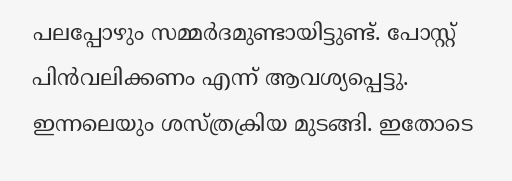പലപ്പോഴും സമ്മര്‍ദമുണ്ടായിട്ടുണ്ട്. പോസ്റ്റ് പിന്‍വലിക്കണം എന്ന് ആവശ്യപ്പെട്ടു. ഇന്നലെയും ശസ്ത്രക്രിയ മുടങ്ങി. ഇതോടെ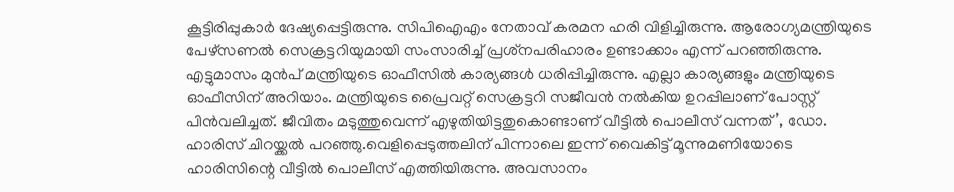കൂട്ടിരിപ്പുകാര്‍ ദേഷ്യപ്പെട്ടിരുന്നു. സിപിഐഎം നേതാവ് കരമന ഹരി വിളിച്ചിരുന്നു. ആരോഗ്യമന്ത്രിയുടെ പേഴ്‌സണല്‍ സെക്രട്ടറിയുമായി സംസാരിച്ച് പ്രശ്‌നപരിഹാരം ഉണ്ടാക്കാം എന്ന് പറഞ്ഞിരുന്നു. എട്ടുമാസം മുന്‍പ് മന്ത്രിയുടെ ഓഫീസില്‍ കാര്യങ്ങള്‍ ധരിപ്പിച്ചിരുന്നു. എല്ലാ കാര്യങ്ങളും മന്ത്രിയുടെ ഓഫീസിന് അറിയാം. മന്ത്രിയുടെ പ്രൈവറ്റ് സെക്രട്ടറി സജീവന്‍ നല്‍കിയ ഉറപ്പിലാണ് പോസ്റ്റ് പിന്‍വലിച്ചത്. ജീവിതം മടുത്തുവെന്ന് എഴുതിയിട്ടതുകൊണ്ടാണ് വീട്ടില്‍ പൊലീസ് വന്നത്’, ഡോ. ഹാരിസ് ചിറയ്ക്കല്‍ പറഞ്ഞു.വെളിപ്പെടുത്തലിന് പിന്നാലെ ഇന്ന് വൈകിട്ട് മൂന്നുമണിയോടെ ഹാരിസിന്റെ വീട്ടില്‍ പൊലീസ് എത്തിയിരുന്നു. അവസാനം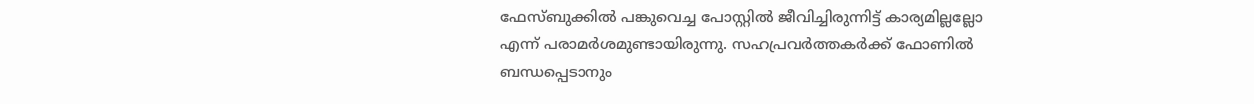ഫേസ്ബുക്കില്‍ പങ്കുവെച്ച പോസ്റ്റില്‍ ജീവിച്ചിരുന്നിട്ട് കാര്യമില്ലല്ലോ എന്ന് പരാമര്‍ശമുണ്ടായിരുന്നു. സഹപ്രവര്‍ത്തകര്‍ക്ക് ഫോണില്‍ ബന്ധപ്പെടാനും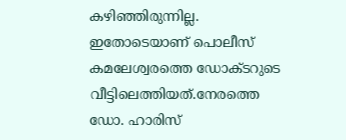കഴിഞ്ഞിരുന്നില്ല. ഇതോടെയാണ് പൊലീസ് കമലേശ്വരത്തെ ഡോക്ടറുടെ വീട്ടിലെത്തിയത്.നേരത്തെ ഡോ. ഹാരിസ്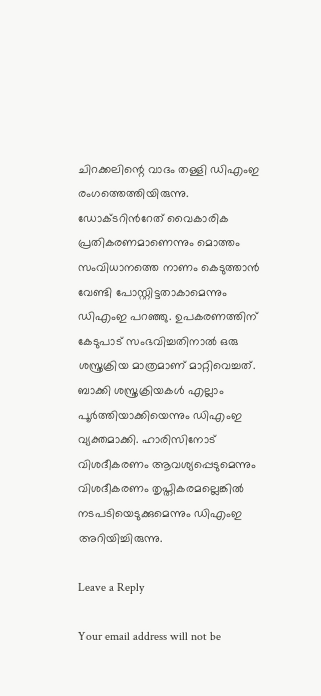ചിറക്കലിന്റെ വാദം തള്ളി ഡിഎംഇ രംഗത്തെത്തിയിരുന്നു. ഡോക്ടറിന്‍റേത് വൈകാരിക പ്രതികരണമാണെന്നും മൊത്തം സംവിധാനത്തെ നാണം കെടുത്താൻ വേണ്ടി പോസ്റ്റിട്ടതാകാമെന്നും ഡിഎംഇ പറഞ്ഞു. ഉപകരണത്തിന് കേടുപാട് സംഭവിച്ചതിനാൽ ഒരു ശസ്ത്രക്രിയ മാത്രമാണ് മാറ്റിവെച്ചത്. ബാക്കി ശസ്ത്രക്രിയകൾ എല്ലാം പൂർത്തിയാക്കിയെന്നും ഡിഎംഇ വ്യക്തമാക്കി. ഹാരിസിനോട് വിശദീകരണം ആവശ്യപ്പെടുമെന്നും വിശദീകരണം തൃപ്തികരമല്ലെങ്കിൽ നടപടിയെടുക്കുമെന്നും ഡിഎംഇ അറിയിച്ചിരുന്നു.

Leave a Reply

Your email address will not be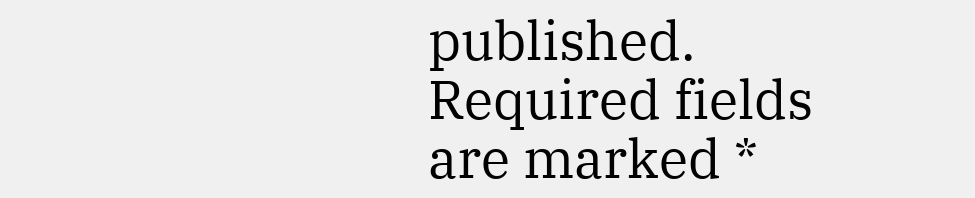published. Required fields are marked *